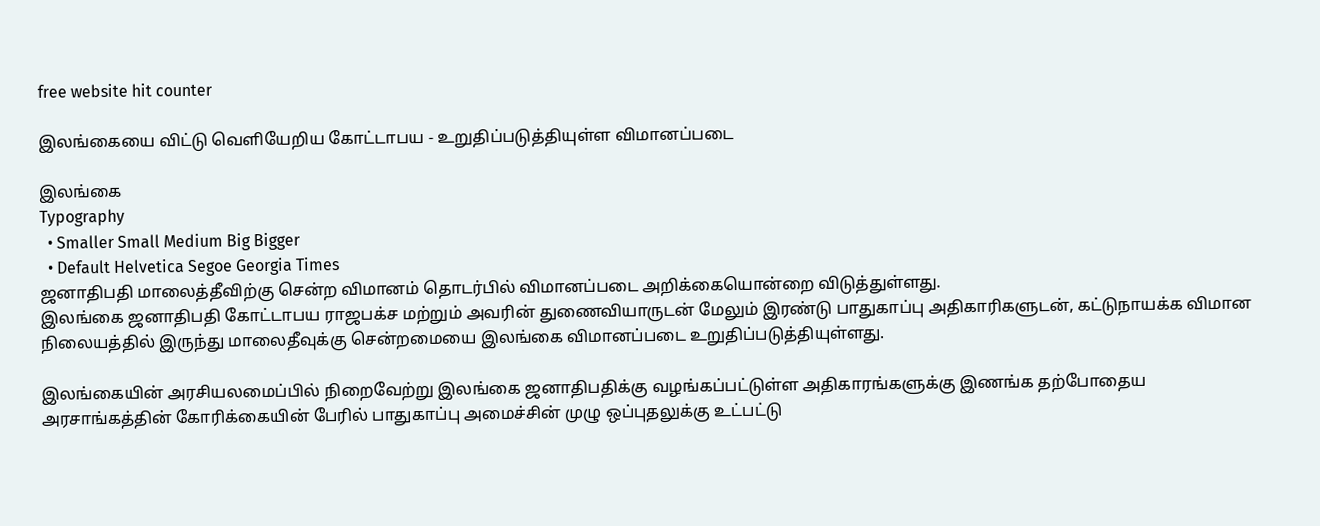free website hit counter

இலங்கையை விட்டு வெளியேறிய கோட்டாபய - உறுதிப்படுத்தியுள்ள விமானப்படை

இலங்கை
Typography
  • Smaller Small Medium Big Bigger
  • Default Helvetica Segoe Georgia Times
ஜனாதிபதி மாலைத்தீவிற்கு சென்ற விமானம் தொடர்பில் விமானப்படை அறிக்கையொன்றை விடுத்துள்ளது.
இலங்கை ஜனாதிபதி கோட்டாபய ராஜபக்ச மற்றும் அவரின் துணைவியாருடன் மேலும் இரண்டு பாதுகாப்பு அதிகாரிகளுடன், கட்டுநாயக்க விமான நிலையத்தில் இருந்து மாலைதீவுக்கு சென்றமையை இலங்கை விமானப்படை உறுதிப்படுத்தியுள்ளது.

இலங்கையின் அரசியலமைப்பில் நிறைவேற்று இலங்கை ஜனாதிபதிக்கு வழங்கப்பட்டுள்ள அதிகாரங்களுக்கு இணங்க தற்போதைய அரசாங்கத்தின் கோரிக்கையின் பேரில் பாதுகாப்பு அமைச்சின் முழு ஒப்புதலுக்கு உட்பட்டு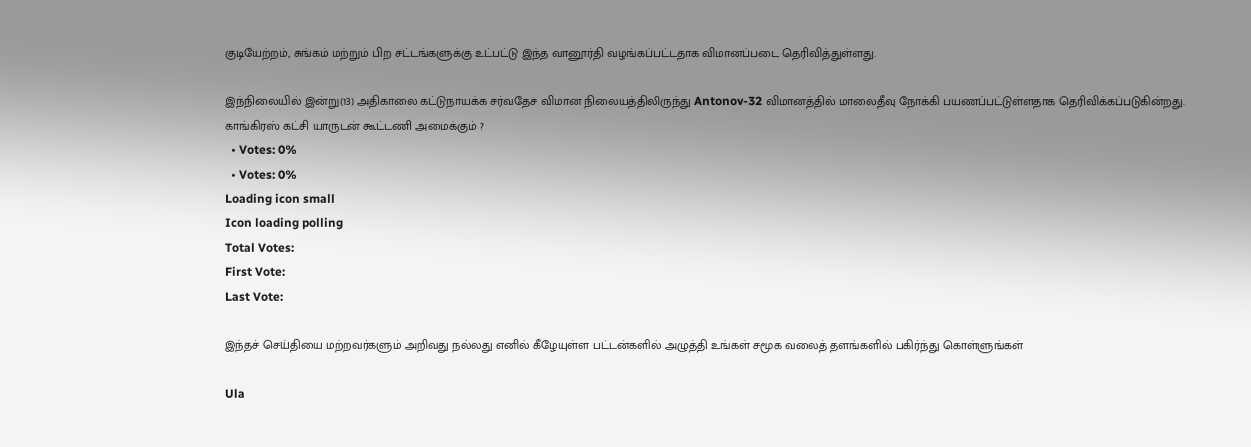குடியேற்றம், சுங்கம் மற்றும் பிற சட்டங்களுக்கு உட்பட்டு இந்த வானூர்தி வழங்கப்பட்டதாக விமானப்படை தெரிவித்துள்ளது.

இந்நிலையில் இன்று(13) அதிகாலை கட்டுநாயக்க சர்வதேச விமான நிலையத்திலிருந்து Antonov-32 விமானத்தில் மாலைதீவு நோக்கி பயணப்பட்டுள்ளதாக தெரிவிக்கப்படுகின்றது.
காங்கிரஸ் கட்சி யாருடன் கூட்டணி அமைக்கும் ?
  • Votes: 0%
  • Votes: 0%
Loading icon small
Icon loading polling
Total Votes:
First Vote:
Last Vote:

இந்தச் செய்தியை மற்றவர்களும் அறிவது நல்லது எனில் கீழேயுள்ள பட்டன்களில் அழுத்தி உங்கள் சமூக வலைத் தளங்களில் பகிர்ந்து கொள்ளுங்கள்

Ula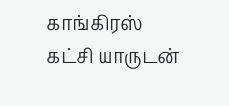காங்கிரஸ் கட்சி யாருடன்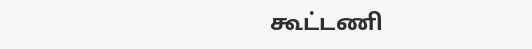கூட்டணி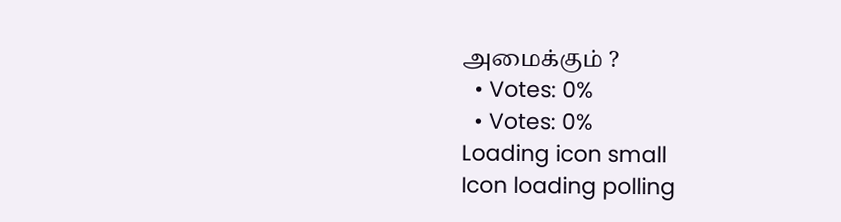அமைக்கும் ?
  • Votes: 0%
  • Votes: 0%
Loading icon small
Icon loading polling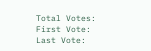Total Votes:
First Vote:
Last Vote: